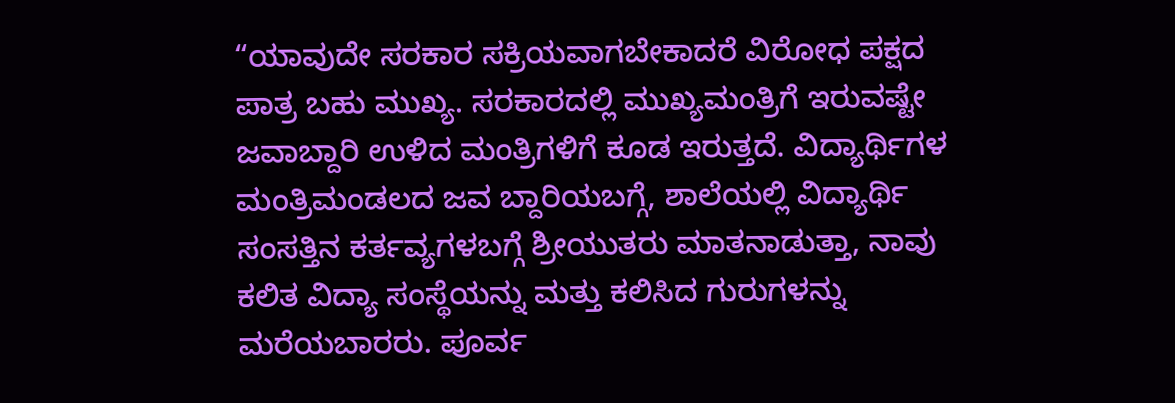“ಯಾವುದೇ ಸರಕಾರ ಸಕ್ರಿಯವಾಗಬೇಕಾದರೆ ವಿರೋಧ ಪಕ್ಷದ ಪಾತ್ರ ಬಹು ಮುಖ್ಯ. ಸರಕಾರದಲ್ಲಿ ಮುಖ್ಯಮಂತ್ರಿಗೆ ಇರುವಷ್ಟೇ ಜವಾಬ್ದಾರಿ ಉಳಿದ ಮಂತ್ರಿಗಳಿಗೆ ಕೂಡ ಇರುತ್ತದೆ. ವಿದ್ಯಾರ್ಥಿಗಳ ಮಂತ್ರಿಮಂಡಲದ ಜವ ಬ್ದಾರಿಯಬಗ್ಗೆ, ಶಾಲೆಯಲ್ಲಿ ವಿದ್ಯಾರ್ಥಿ ಸಂಸತ್ತಿನ ಕರ್ತವ್ಯಗಳಬಗ್ಗೆ ಶ್ರೀಯುತರು ಮಾತನಾಡುತ್ತಾ, ನಾವು ಕಲಿತ ವಿದ್ಯಾ ಸಂಸ್ಥೆಯನ್ನು ಮತ್ತು ಕಲಿಸಿದ ಗುರುಗಳನ್ನು ಮರೆಯಬಾರರು. ಪೂರ್ವ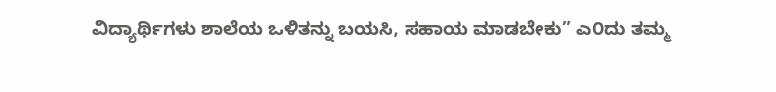ವಿದ್ಯಾರ್ಥಿಗಳು ಶಾಲೆಯ ಒಳಿತನ್ನು ಬಯಸಿ, ಸಹಾಯ ಮಾಡಬೇಕು” ಎ೦ದು ತಮ್ಮ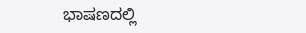ಭಾಷಣದಲ್ಲಿ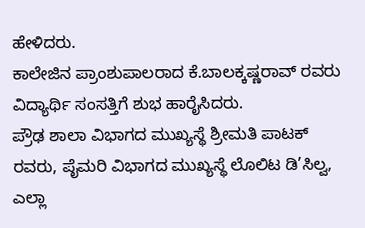ಹೇಳಿದರು.
ಕಾಲೇಜಿನ ಪ್ರಾಂಶುಪಾಲರಾದ ಕೆ.ಬಾಲಕ್ಕಷ್ಣರಾವ್ ರವರು ವಿದ್ಯಾರ್ಥಿ ಸಂಸತ್ತಿಗೆ ಶುಭ ಹಾರೈಸಿದರು.
ಪ್ರೌಢ ಶಾಲಾ ವಿಭಾಗದ ಮುಖ್ಯಸ್ಥೆ ಶ್ರೀಮತಿ ಪಾಟಕ್ ರವರು, ಪೈಮರಿ ವಿಭಾಗದ ಮುಖ್ಯಸ್ಥೆ ಲೊಲಿಟ ಡಿ’ಸಿಲ್ವ, ಎಲ್ಲಾ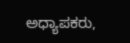ಅಧ್ಯಾಪಕರು,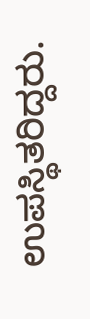ಉಪಸ್ಥಿತರಿದ್ದರು.